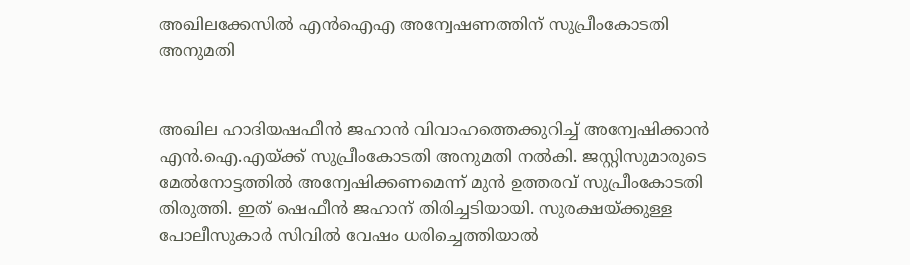അഖിലക്കേസില്‍ എന്‍ഐഎ അന്വേഷണത്തിന് സുപ്രീംകോടതി അനുമതി


അഖില ഹാദിയഷഫീന്‍ ജഹാന്‍ വിവാഹത്തെക്കുറിച്ച് അന്വേഷിക്കാന്‍ എന്‍.ഐ.എയ്ക്ക് സുപ്രീംകോടതി അനുമതി നല്‍കി. ജസ്റ്റിസുമാരുടെ മേല്‍നോട്ടത്തില്‍ അന്വേഷിക്കണമെന്ന് മുന്‍ ഉത്തരവ് സുപ്രീംകോടതി തിരുത്തി. ഇത് ഷെഫീന്‍ ജഹാന് തിരിച്ചടിയായി. സുരക്ഷയ്ക്കുള്ള പോലീസുകാര്‍ സിവില്‍ വേഷം ധരിച്ചെത്തിയാല്‍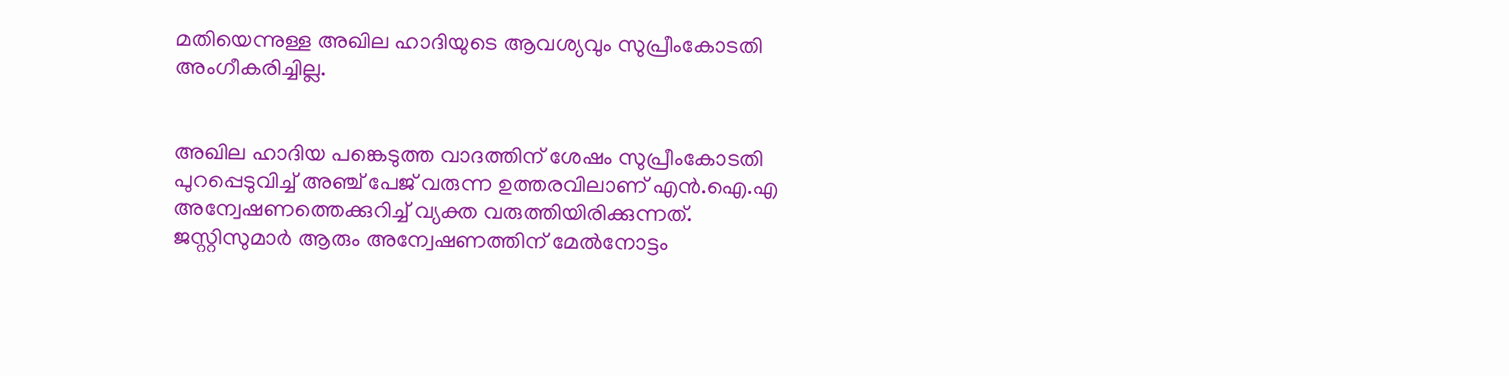മതിയെന്നുള്ള അഖില ഹാദിയുടെ ആവശ്യവും സുപ്രീംകോടതി അംഗീകരിച്ചില്ല.


അഖില ഹാദിയ പങ്കെടുത്ത വാദത്തിന് ശേഷം സുപ്രീംകോടതി പുറപ്പെടുവിച്ച് അഞ്ച് പേജ് വരുന്ന ഉത്തരവിലാണ് എന്‍.ഐ.എ അന്വേഷണത്തെക്കുറിച്ച് വ്യക്ത വരുത്തിയിരിക്കുന്നത്. ജസ്റ്റിസുമാര്‍ ആരും അന്വേഷണത്തിന് മേല്‍നോട്ടം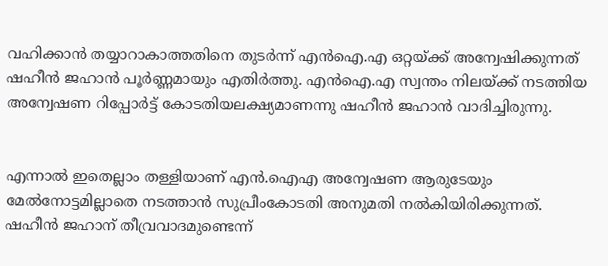വഹിക്കാന്‍ തയ്യാറാകാത്തതിനെ തുടര്‍ന്ന് എന്‍ഐ.എ ഒറ്റയ്ക്ക് അന്വേഷിക്കുന്നത് ഷഹീന്‍ ജഹാന്‍ പൂര്‍ണ്ണമായും എതിര്‍ത്തു. എന്‍ഐ.എ സ്വന്തം നിലയ്ക്ക് നടത്തിയ അന്വേഷണ റിപ്പോര്‍ട്ട് കോടതിയലക്ഷ്യമാണന്നു ഷഹീന്‍ ജഹാന്‍ വാദിച്ചിരുന്നു.


എന്നാല്‍ ഇതെല്ലാം തള്ളിയാണ് എന്‍.ഐഎ അന്വേഷണ ആരുടേയും മേല്‍നോട്ടമില്ലാതെ നടത്താന്‍ സുപ്രീംകോടതി അനുമതി നല്‍കിയിരിക്കുന്നത്. ഷഹീന്‍ ജഹാന് തീവ്രവാദമുണ്ടെന്ന്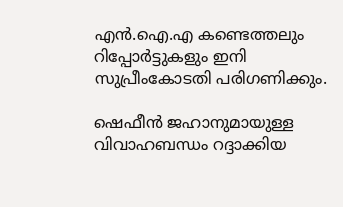എന്‍.ഐ.എ കണ്ടെത്തലും റിപ്പോര്‍ട്ടുകളും ഇനി സുപ്രീംകോടതി പരിഗണിക്കും.

ഷെഫീന്‍ ജഹാനുമായുള്ള വിവാഹബന്ധം റദ്ദാക്കിയ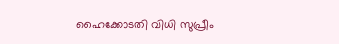ഹൈക്കോടതി വിധി സുപ്രീം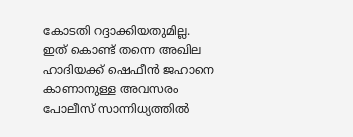കോടതി റദ്ദാക്കിയതുമില്ല. ഇത് കൊണ്ട് തന്നെ അഖില ഹാദിയക്ക് ഷെഫീന്‍ ജഹാനെ കാണാനുള്ള അവസരം പോലീസ് സാന്നിധ്യത്തില്‍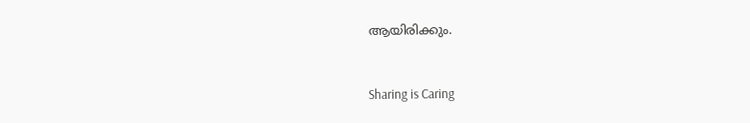ആയിരിക്കും.



Sharing is Caring